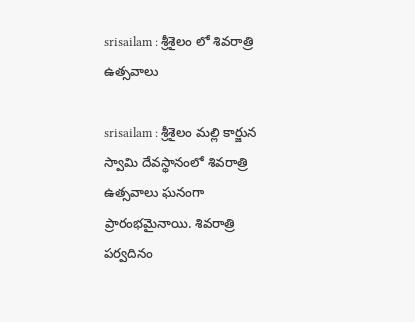srisailam : శ్రీశైలం లో శివరాత్రి ఉత్సవాలు

srisailam : శ్రీశైలం మల్లి కార్జున స్వామి దేవస్థానంలో శివరాత్రి ఉత్సవాలు ఘనంగా ప్రారంభమైనాయి. శివరాత్రి పర్వదినం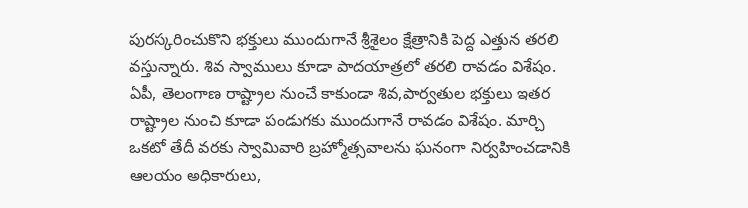పురస్కరించుకొని భక్తులు ముందుగానే శ్రీశైలం క్షేత్రానికి పెద్ద ఎత్తున తరలి వస్తున్నారు. శివ స్వాములు కూడా పాదయాత్రలో తరలి రావడం విశేషం. ఏపీ, తెలంగాణ రాష్ట్రాల నుంచే కాకుండా శివ,పార్వతుల భక్తులు ఇతర రాష్ట్రాల నుంచి కూడా పండుగకు ముందుగానే రావడం విశేషం. మార్చి ఒకటో తేదీ వరకు స్వామివారి బ్రహ్మోత్సవాలను ఘనంగా నిర్వహించడానికి ఆలయం అధికారులు,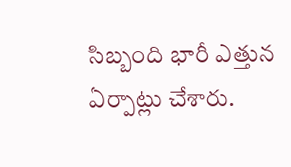సిబ్బంది భారీ ఎత్తున ఏర్పాట్లు చేశారు.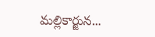మల్లికార్జున...